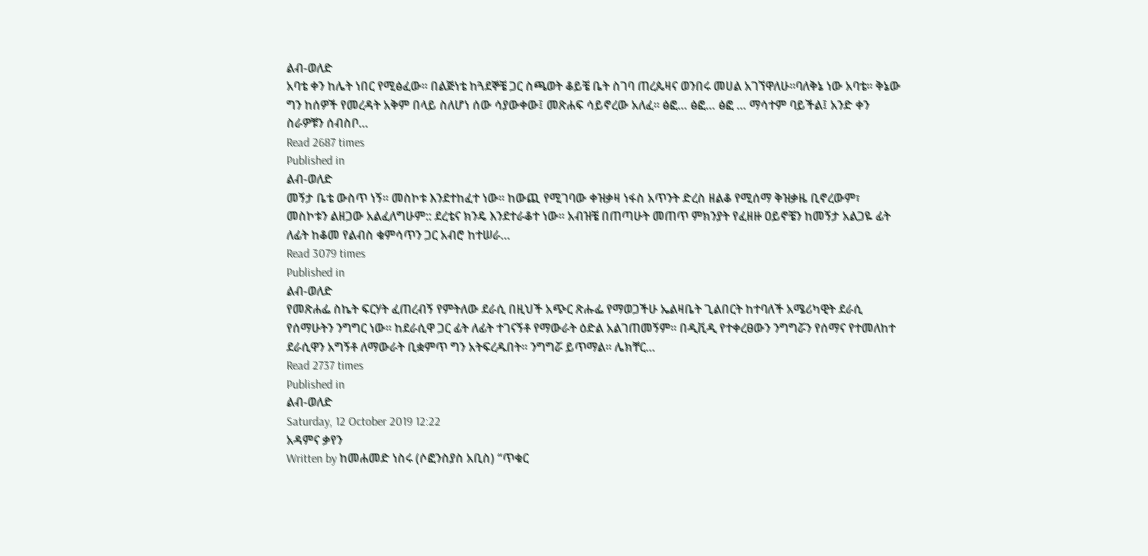ልብ-ወለድ
አባቴ ቀን ከሌት ነበር የሚፅፈው፡፡ በልጅነቴ ከጓደኞቼ ጋር ስጫወት ቆይቼ ቤት ስገባ ጠረጴዛና ወንበሩ መሀል አገኘዋለሁ፡፡ባለቅኔ ነው አባቴ፡፡ ቅኔው ግን ከሰዎች የመረዳት አቅም በላይ ስለሆነ ሰው ሳያውቀው፤ መጽሐፍ ሳይኖረው አለፈ፡፡ ፅፎ… ፅፎ… ፅፎ … ማሳተም ባይችል፤ አንድ ቀን ስራዎቹን ሰብስቦ…
Read 2687 times
Published in
ልብ-ወለድ
መኝታ ቤቴ ውስጥ ነኝ፡፡ መስኮቱ እንደተከፈተ ነው፡፡ ከውጪ የሚገባው ቀዝቃዛ ነፋስ አጥንት ድረስ ዘልቆ የሚሰማ ቅዝቃዜ ቢኖረውም፣ መስኮቱን ልዘጋው አልፈለግሁም:: ደረቴና ክንዴ እንደተራቆተ ነው፡፡ አብዝቼ በጠጣሁት መጠጥ ምክንያት የፈዘዙ ዐይኖቼን ከመኝታ አልጋዬ ፊት ለፊት ከቆመ የልብስ ቁምሳጥን ጋር አብሮ ከተሠራ…
Read 3079 times
Published in
ልብ-ወለድ
የመጽሐፌ ስኬት ፍርሃት ፈጠረብኝ የምትለው ደራሲ በዚህች አጭር ጽሑፌ የማወጋችሁ ኤልዛቤት ጊልበርት ከተባለች አሜሪካዊት ደራሲ የሰማሁትን ንግግር ነው፡፡ ከደራሲዋ ጋር ፊት ለፊት ተገናኝቶ የማውራት ዕድል አልገጠመኝም፡፡ በዲቪዲ የተቀረፀውን ንግግሯን የሰማና የተመለከተ ደራሲዋን አግኝቶ ለማውራት ቢቋምጥ ግን አትፍረዱበት፡፡ ንግግሯ ይጥማል፡፡ ሌክቸር…
Read 2737 times
Published in
ልብ-ወለድ
Saturday, 12 October 2019 12:22
አዳምና ቃየን
Written by ከመሐመድ ነስሩ (ሶፎንስያስ አቢስ) “ጥቁር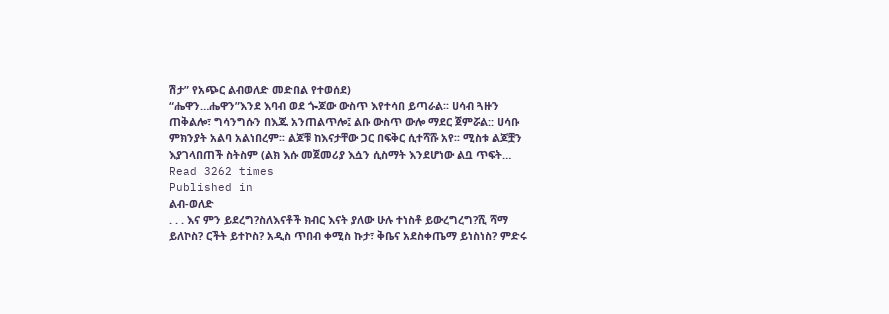ሽታ” የአጭር ልብወለድ መድበል የተወሰደ)
“ሔዋን…ሔዋን”እንደ እባብ ወደ ጐጆው ውስጥ እየተሳበ ይጣራል፡፡ ሀሳብ ጓዙን ጠቅልሎ፣ ግሳንግሱን በእጁ አንጠልጥሎ፤ ልቡ ውስጥ ውሎ ማደር ጀምሯል:: ሀሳቡ ምክንያት አልባ አልነበረም፡፡ ልጆቹ ከእናታቸው ጋር በፍቅር ሲተሻሹ አየ፡፡ ሚስቱ ልጆቿን እያገላበጠች ስትስም (ልክ እሱ መጀመሪያ እሷን ሲስማት እንደሆነው ልቧ ጥፍት…
Read 3262 times
Published in
ልብ-ወለድ
. . . እና ምን ይደረግ?ስለእናቶች ክብር እናት ያለው ሁሉ ተነስቶ ይውረግረግ?ሺ ሻማ ይለኮስ? ርችት ይተኮስ? አዲስ ጥበብ ቀሚስ ኩታ፣ ቅቤና አደስቀጤማ ይነስነስ? ምድሩ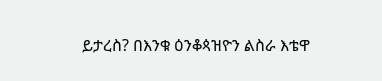ይታረስ? በእንቁ ዕንቆጳዝዮን ልስራ እቴዋ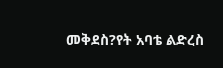መቅደስ?የት አባቴ ልድረስ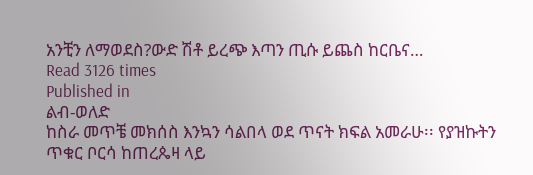አንቺን ለማወደስ?ውድ ሽቶ ይረጭ እጣን ጢሱ ይጨስ ከርቤና…
Read 3126 times
Published in
ልብ-ወለድ
ከስራ መጥቼ መክሰስ እንኳን ሳልበላ ወደ ጥናት ክፍል አመራሁ፡፡ የያዝኩትን ጥቁር ቦርሳ ከጠረጴዛ ላይ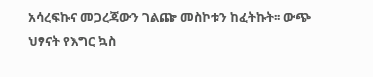አሳረፍኩና መጋረጃውን ገልጬ መስኮቱን ከፈትኩት፡፡ ውጭ ህፃናት የእግር ኳስ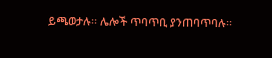ይጫወታሉ፡፡ ሌሎች ጥባጥቢ ያንጠባጥባሉ፡፡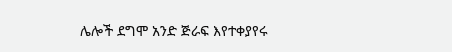ሌሎች ደግሞ አንድ ጅራፍ እየተቀያየሩ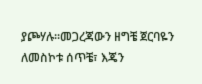ያጮሃሉ፡፡መጋረጃውን ዘግቼ ጀርባዬን ለመስኮቱ ሰጥቼ፣ እጄን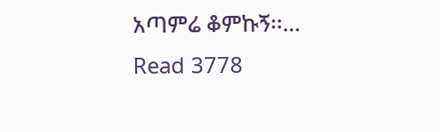አጣምሬ ቆምኩኝ፡፡…
Read 3778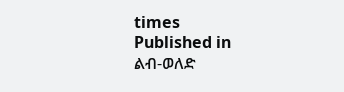times
Published in
ልብ-ወለድ